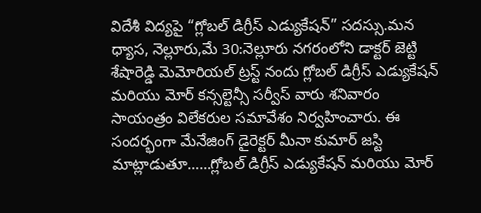విదేశీ విద్యపై “గ్లోబల్ డిగ్రీస్ ఎడ్యుకేషన్” సదస్సు.మన ధ్యాస, నెల్లూరు,మే 30:నెల్లూరు నగరంలోని డాక్టర్ జెట్టి శేషారెడ్డి మెమోరియల్ ట్రస్ట్ నందు గ్లోబల్ డిగ్రీస్ ఎడ్యుకేషన్ మరియు మోర్ కన్సల్టెన్సీ సర్వీస్ వారు శనివారం సాయంత్రం విలేకరుల సమావేశం నిర్వహించారు. ఈ సందర్భంగా మేనేజింగ్ డైరెక్టర్ మీనా కుమార్ జస్టి మాట్లాడుతూ……గ్లోబల్ డిగ్రీస్ ఎడ్యుకేషన్ మరియు మోర్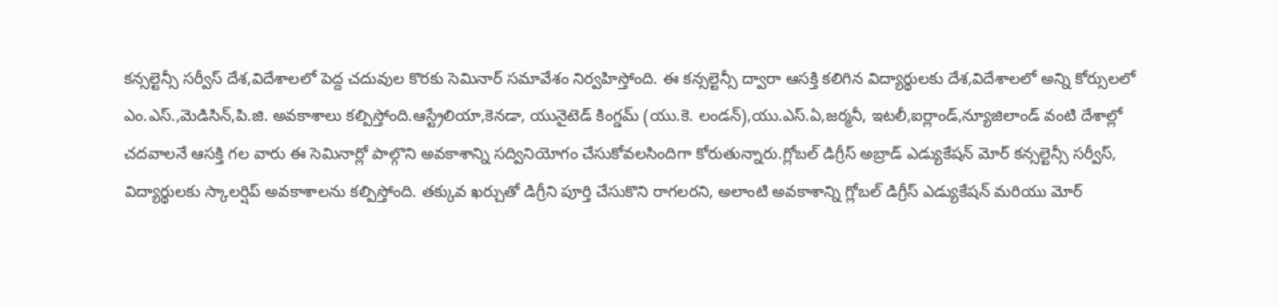కన్సల్టెన్సీ సర్వీస్ దేశ,విదేశాలలో పెద్ద చదువుల కొరకు సెమినార్ సమావేశం నిర్వహిస్తోంది. ఈ కన్సల్టెన్సీ ద్వారా ఆసక్తి కలిగిన విద్యార్థులకు దేశ,విదేశాలలో అన్ని కోర్సులలో ఎం.ఎస్.,మెడిసిన్,పి.జి. అవకాశాలు కల్పిస్తోంది.ఆస్ట్రేలియా,కెనడా, యునైటెడ్ కింగ్డమ్ (యు.కె. లండన్),యు.ఎస్.ఏ,జర్మనీ, ఇటలీ,ఐర్లాండ్,న్యూజిలాండ్ వంటి దేశాల్లో చదవాలనే ఆసక్తి గల వారు ఈ సెమినార్లో పాల్గొని అవకాశాన్ని సద్వినియోగం చేసుకోవలసిందిగా కోరుతున్నారు.గ్లోబల్ డిగ్రీస్ అబ్రాడ్ ఎడ్యుకేషన్ మోర్ కన్సల్టెన్సీ సర్వీస్, విద్యార్థులకు స్కాలర్షిప్ అవకాశాలను కల్పిస్తోంది. తక్కువ ఖర్చుతో డిగ్రీని పూర్తి చేసుకొని రాగలరని, అలాంటి అవకాశాన్ని గ్లోబల్ డిగ్రీస్ ఎడ్యుకేషన్ మరియు మోర్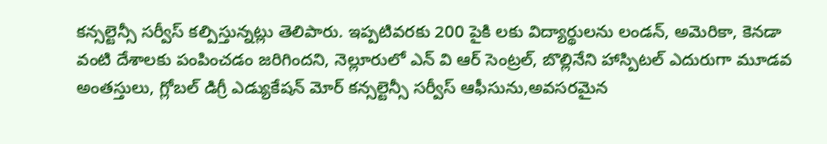కన్సల్టెన్సీ సర్వీస్ కల్పిస్తున్నట్లు తెలిపారు. ఇప్పటివరకు 200 పైకి లకు విద్యార్థులను లండన్, అమెరికా, కెనడా వంటి దేశాలకు పంపించడం జరిగిందని, నెల్లూరులో ఎన్ వి ఆర్ సెంట్రల్, బొల్లినేని హాస్పిటల్ ఎదురుగా మూడవ అంతస్తులు, గ్లోబల్ డిగ్రీ ఎడ్యుకేషన్ మోర్ కన్సల్టెన్సీ సర్వీస్ ఆఫీసును,అవసరమైన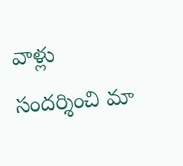వాళ్లు సందర్శించి మా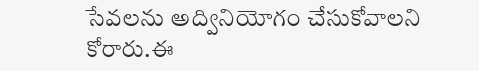సేవలను అద్వినియోగం చేసుకోవాలని కోరారు.ఈ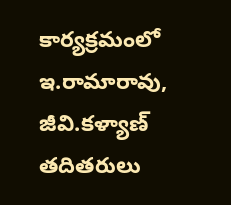కార్యక్రమంలో ఇ.రామారావు, జీవి.కళ్యాణ్ తదితరులు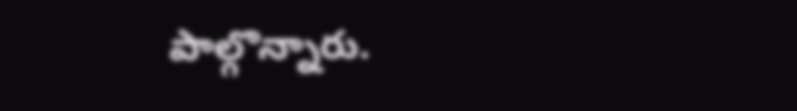పాల్గొన్నారు.